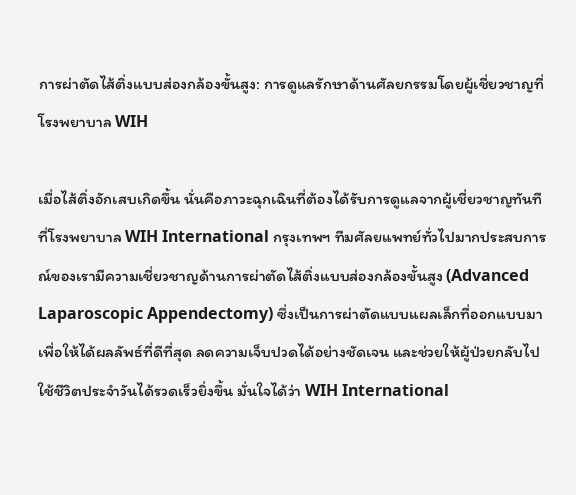การผ่าตัดไส้ติ่งแบบส่องกล้องขั้นสูง: การดูแลรักษาด้านศัลยกรรมโดยผู้เชี่ยวชาญที่โรงพยาบาล WIH

เมื่อไส้ติ่งอักเสบเกิดขึ้น นั่นคือภาวะฉุกเฉินที่ต้องได้รับการดูแลจากผู้เชี่ยวชาญทันที ที่โรงพยาบาล WIH International กรุงเทพฯ ทีมศัลยแพทย์ทั่วไปมากประสบการณ์ของเรามีความเชี่ยวชาญด้านการผ่าตัดไส้ติ่งแบบส่องกล้องขั้นสูง (Advanced Laparoscopic Appendectomy) ซึ่งเป็นการผ่าตัดแบบแผลเล็กที่ออกแบบมาเพื่อให้ได้ผลลัพธ์ที่ดีที่สุด ลดความเจ็บปวดได้อย่างชัดเจน และช่วยให้ผู้ป่วยกลับไปใช้ชีวิตประจำวันได้รวดเร็วยิ่งขึ้น มั่นใจได้ว่า WIH International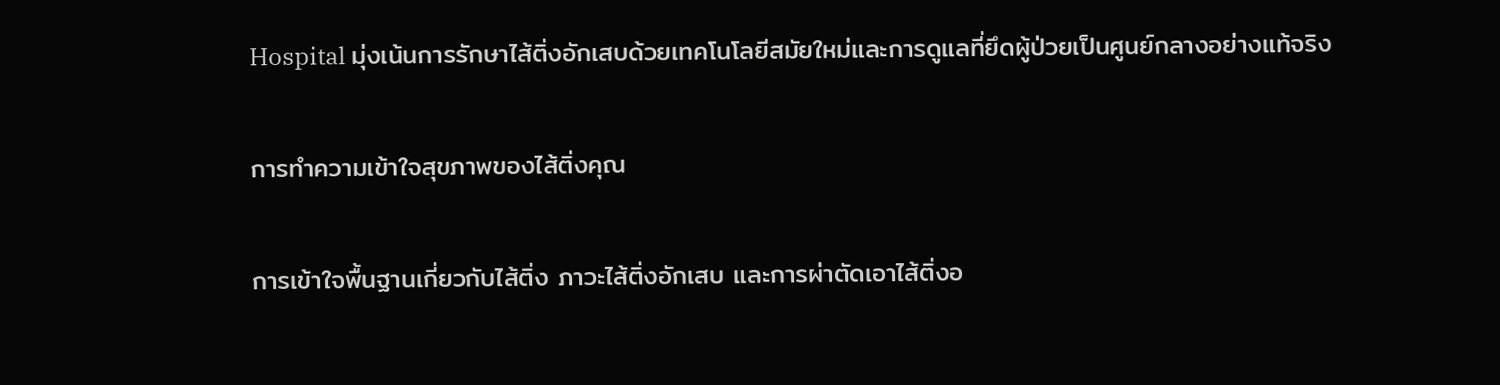Hospital มุ่งเน้นการรักษาไส้ติ่งอักเสบด้วยเทคโนโลยีสมัยใหม่และการดูแลที่ยึดผู้ป่วยเป็นศูนย์กลางอย่างแท้จริง

การทำความเข้าใจสุขภาพของไส้ติ่งคุณ

การเข้าใจพื้นฐานเกี่ยวกับไส้ติ่ง ภาวะไส้ติ่งอักเสบ และการผ่าตัดเอาไส้ติ่งอ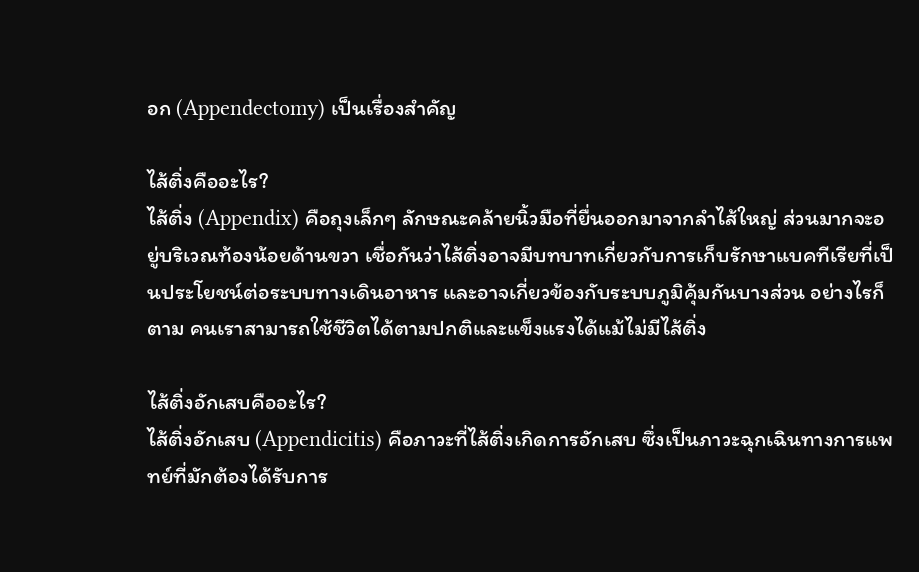อก (Appendectomy) เป็นเรื่องสำคัญ

ไส้ติ่งคืออะไร?
ไส้ติ่ง (Appendix) คือถุงเล็กๆ ลักษณะคล้ายนิ้วมือที่ยื่นออกมาจากลำไส้ใหญ่ ส่วนมากจะอยู่บริเวณท้องน้อยด้านขวา เชื่อกันว่าไส้ติ่งอาจมีบทบาทเกี่ยวกับการเก็บรักษาแบคทีเรียที่เป็นประโยชน์ต่อระบบทางเดินอาหาร และอาจเกี่ยวข้องกับระบบภูมิคุ้มกันบางส่วน อย่างไรก็ตาม คนเราสามารถใช้ชีวิตได้ตามปกติและแข็งแรงได้แม้ไม่มีไส้ติ่ง

ไส้ติ่งอักเสบคืออะไร?
ไส้ติ่งอักเสบ (Appendicitis) คือภาวะที่ไส้ติ่งเกิดการอักเสบ ซึ่งเป็นภาวะฉุกเฉินทางการแพทย์ที่มักต้องได้รับการ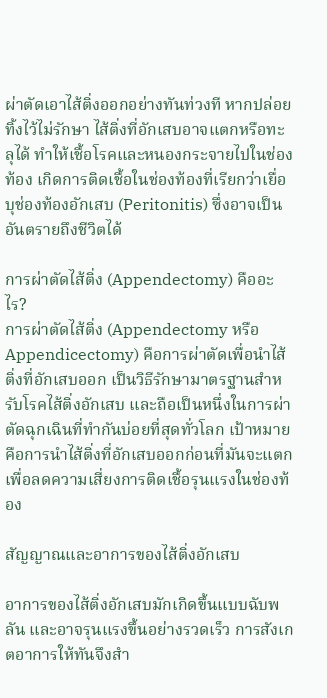ผ่าตัดเอาไส้ติ่งออกอย่างทันท่วงที หากปล่อยทิ้งไว้ไม่รักษา ไส้ติ่งที่อักเสบอาจแตกหรือทะลุได้ ทำให้เชื้อโรคและหนองกระจายไปในช่องท้อง เกิดการติดเชื้อในช่องท้องที่เรียกว่าเยื่อบุช่องท้องอักเสบ (Peritonitis) ซึ่งอาจเป็นอันตรายถึงชีวิตได้

การผ่าตัดไส้ติ่ง (Appendectomy) คืออะไร?
การผ่าตัดไส้ติ่ง (Appendectomy หรือ Appendicectomy) คือการผ่าตัดเพื่อนำไส้ติ่งที่อักเสบออก เป็นวิธีรักษามาตรฐานสำหรับโรคไส้ติ่งอักเสบ และถือเป็นหนึ่งในการผ่าตัดฉุกเฉินที่ทำกันบ่อยที่สุดทั่วโลก เป้าหมายคือการนำไส้ติ่งที่อักเสบออกก่อนที่มันจะแตก เพื่อลดความเสี่ยงการติดเชื้อรุนแรงในช่องท้อง

สัญญาณและอาการของไส้ติ่งอักเสบ

อาการของไส้ติ่งอักเสบมักเกิดขึ้นแบบฉับพลัน และอาจรุนแรงขึ้นอย่างรวดเร็ว การสังเกตอาการให้ทันจึงสำ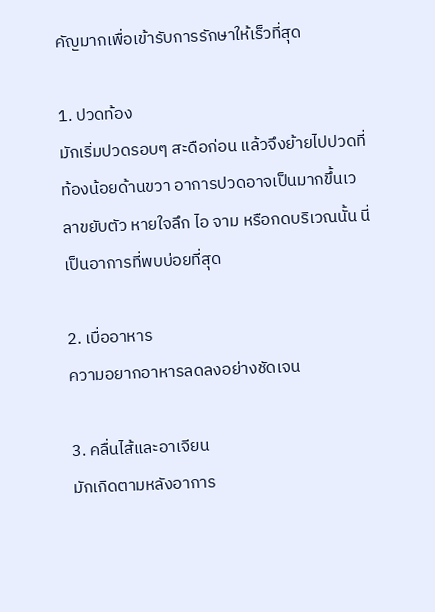คัญมากเพื่อเข้ารับการรักษาให้เร็วที่สุด

1. ปวดท้อง
มักเริ่มปวดรอบๆ สะดือก่อน แล้วจึงย้ายไปปวดที่ท้องน้อยด้านขวา อาการปวดอาจเป็นมากขึ้นเวลาขยับตัว หายใจลึก ไอ จาม หรือกดบริเวณนั้น นี่เป็นอาการที่พบบ่อยที่สุด

2. เบื่ออาหาร
ความอยากอาหารลดลงอย่างชัดเจน

3. คลื่นไส้และอาเจียน
มักเกิดตามหลังอาการ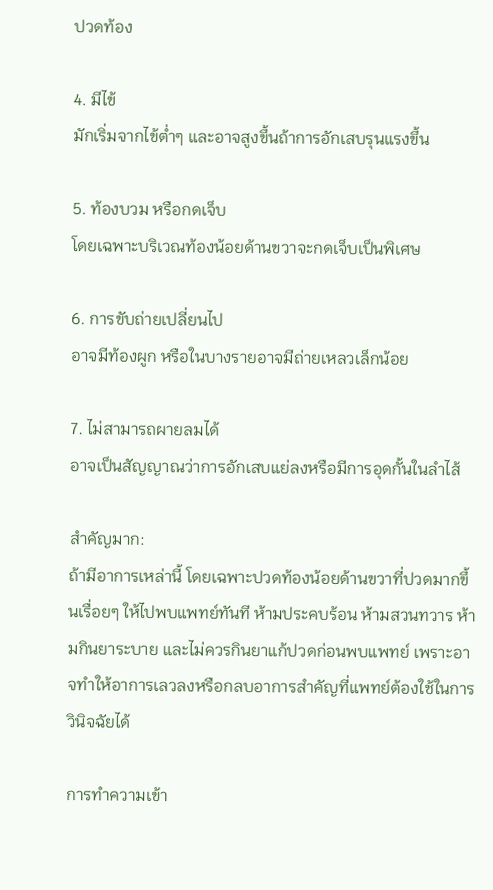ปวดท้อง

4. มีไข้
มักเริ่มจากไข้ต่ำๆ และอาจสูงขึ้นถ้าการอักเสบรุนแรงขึ้น

5. ท้องบวม หรือกดเจ็บ
โดยเฉพาะบริเวณท้องน้อยด้านขวาจะกดเจ็บเป็นพิเศษ

6. การขับถ่ายเปลี่ยนไป
อาจมีท้องผูก หรือในบางรายอาจมีถ่ายเหลวเล็กน้อย

7. ไม่สามารถผายลมได้
อาจเป็นสัญญาณว่าการอักเสบแย่ลงหรือมีการอุดกั้นในลำไส้

สำคัญมาก:
ถ้ามีอาการเหล่านี้ โดยเฉพาะปวดท้องน้อยด้านขวาที่ปวดมากขึ้นเรื่อยๆ ให้ไปพบแพทย์ทันที ห้ามประคบร้อน ห้ามสวนทวาร ห้ามกินยาระบาย และไม่ควรกินยาแก้ปวดก่อนพบแพทย์ เพราะอาจทำให้อาการเลวลงหรือกลบอาการสำคัญที่แพทย์ต้องใช้ในการวินิจฉัยได้

การทำความเข้า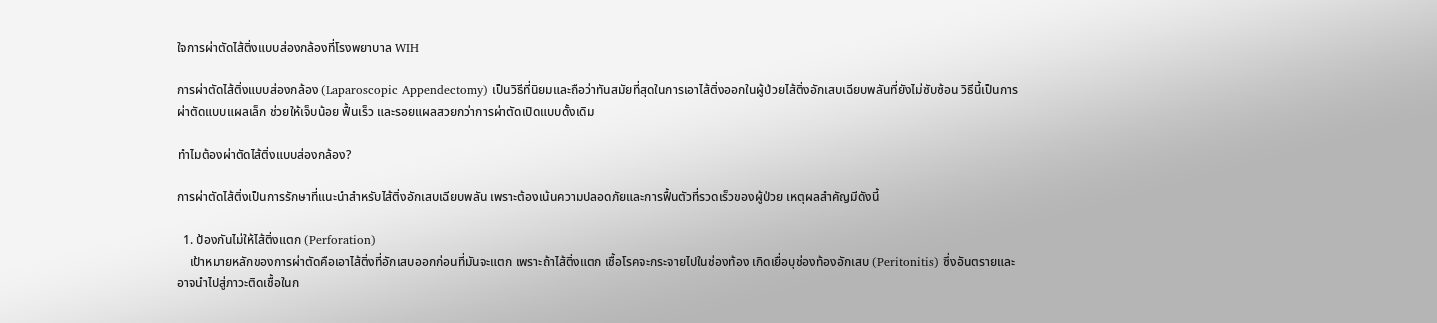ใจการผ่าตัดไส้ติ่งแบบส่องกล้องที่โรงพยาบาล WIH

การผ่าตัดไส้ติ่งแบบส่องกล้อง (Laparoscopic Appendectomy) เป็นวิธีที่นิยมและถือว่าทันสมัยที่สุดในการเอาไส้ติ่งออกในผู้ป่วยไส้ติ่งอักเสบเฉียบพลันที่ยังไม่ซับซ้อน วิธีนี้เป็นการผ่าตัดแบบแผลเล็ก ช่วยให้เจ็บน้อย ฟื้นเร็ว และรอยแผลสวยกว่าการผ่าตัดเปิดแบบดั้งเดิม

ทำไมต้องผ่าตัดไส้ติ่งแบบส่องกล้อง?

การผ่าตัดไส้ติ่งเป็นการรักษาที่แนะนำสำหรับไส้ติ่งอักเสบเฉียบพลัน เพราะต้องเน้นความปลอดภัยและการฟื้นตัวที่รวดเร็วของผู้ป่วย เหตุผลสำคัญมีดังนี้

  1. ป้องกันไม่ให้ไส้ติ่งแตก (Perforation)
    เป้าหมายหลักของการผ่าตัดคือเอาไส้ติ่งที่อักเสบออกก่อนที่มันจะแตก เพราะถ้าไส้ติ่งแตก เชื้อโรคจะกระจายไปในช่องท้อง เกิดเยื่อบุช่องท้องอักเสบ (Peritonitis) ซึ่งอันตรายและอาจนำไปสู่ภาวะติดเชื้อในก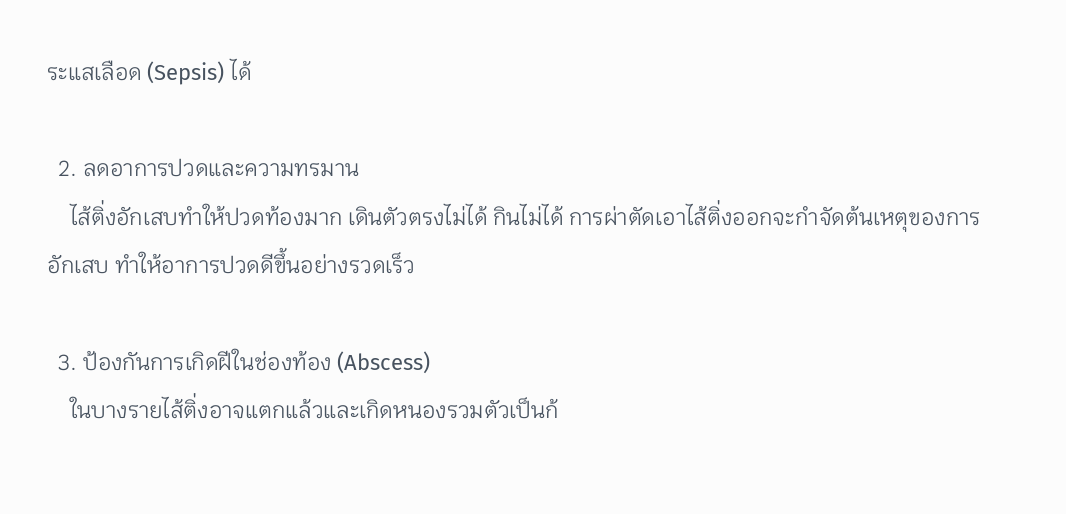ระแสเลือด (Sepsis) ได้

  2. ลดอาการปวดและความทรมาน
    ไส้ติ่งอักเสบทำให้ปวดท้องมาก เดินตัวตรงไม่ได้ กินไม่ได้ การผ่าตัดเอาไส้ติ่งออกจะกำจัดต้นเหตุของการอักเสบ ทำให้อาการปวดดีขึ้นอย่างรวดเร็ว

  3. ป้องกันการเกิดฝีในช่องท้อง (Abscess)
    ในบางรายไส้ติ่งอาจแตกแล้วและเกิดหนองรวมตัวเป็นก้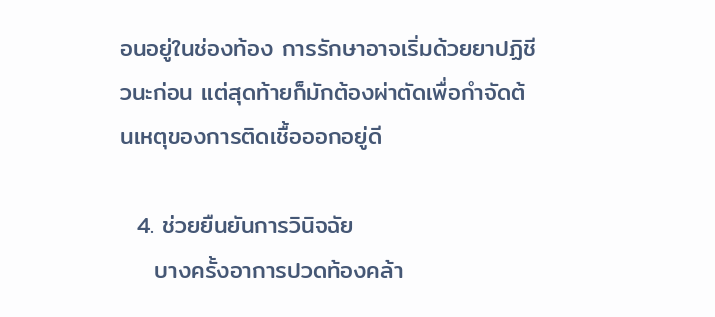อนอยู่ในช่องท้อง การรักษาอาจเริ่มด้วยยาปฏิชีวนะก่อน แต่สุดท้ายก็มักต้องผ่าตัดเพื่อกำจัดต้นเหตุของการติดเชื้อออกอยู่ดี

  4. ช่วยยืนยันการวินิจฉัย
    บางครั้งอาการปวดท้องคล้า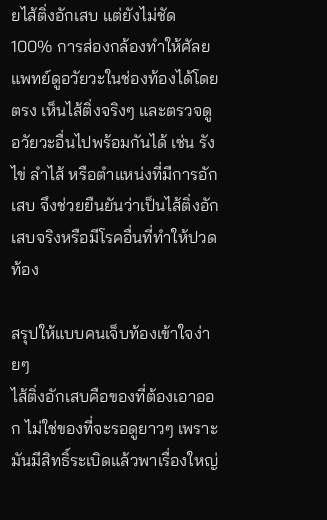ยไส้ติ่งอักเสบ แต่ยังไม่ชัด 100% การส่องกล้องทำให้ศัลยแพทย์ดูอวัยวะในช่องท้องได้โดยตรง เห็นไส้ติ่งจริงๆ และตรวจดูอวัยวะอื่นไปพร้อมกันได้ เช่น รังไข่ ลำไส้ หรือตำแหน่งที่มีการอักเสบ จึงช่วยยืนยันว่าเป็นไส้ติ่งอักเสบจริงหรือมีโรคอื่นที่ทำให้ปวดท้อง

สรุปให้แบบคนเจ็บท้องเข้าใจง่ายๆ
ไส้ติ่งอักเสบคือของที่ต้องเอาออก ไม่ใช่ของที่จะรอดูยาวๆ เพราะมันมีสิทธิ์ระเบิดแล้วพาเรื่องใหญ่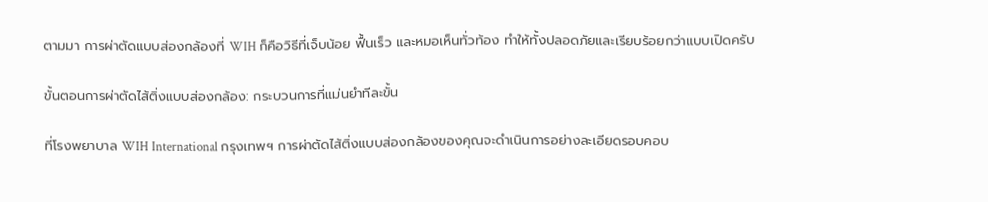ตามมา การผ่าตัดแบบส่องกล้องที่ WIH ก็คือวิธีที่เจ็บน้อย ฟื้นเร็ว และหมอเห็นทั่วท้อง ทำให้ทั้งปลอดภัยและเรียบร้อยกว่าแบบเปิดครับ

ขั้นตอนการผ่าตัดไส้ติ่งแบบส่องกล้อง: กระบวนการที่แม่นยำทีละขั้น

ที่โรงพยาบาล WIH International กรุงเทพฯ การผ่าตัดไส้ติ่งแบบส่องกล้องของคุณจะดำเนินการอย่างละเอียดรอบคอบ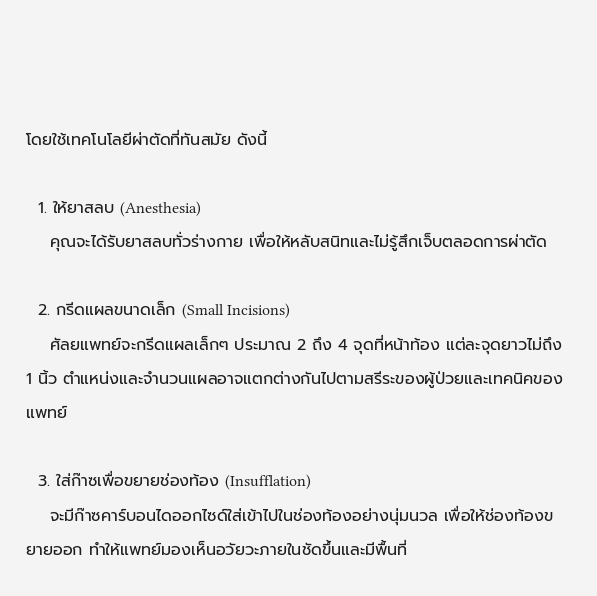โดยใช้เทคโนโลยีผ่าตัดที่ทันสมัย ดังนี้

  1. ให้ยาสลบ (Anesthesia)
    คุณจะได้รับยาสลบทั่วร่างกาย เพื่อให้หลับสนิทและไม่รู้สึกเจ็บตลอดการผ่าตัด

  2. กรีดแผลขนาดเล็ก (Small Incisions)
    ศัลยแพทย์จะกรีดแผลเล็กๆ ประมาณ 2 ถึง 4 จุดที่หน้าท้อง แต่ละจุดยาวไม่ถึง 1 นิ้ว ตำแหน่งและจำนวนแผลอาจแตกต่างกันไปตามสรีระของผู้ป่วยและเทคนิคของแพทย์

  3. ใส่ก๊าซเพื่อขยายช่องท้อง (Insufflation)
    จะมีก๊าซคาร์บอนไดออกไซด์ใส่เข้าไปในช่องท้องอย่างนุ่มนวล เพื่อให้ช่องท้องขยายออก ทำให้แพทย์มองเห็นอวัยวะภายในชัดขึ้นและมีพื้นที่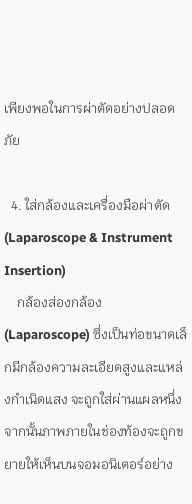เพียงพอในการผ่าตัดอย่างปลอดภัย

  4. ใส่กล้องและเครื่องมือผ่าตัด (Laparoscope & Instrument Insertion)
    กล้องส่องกล้อง (Laparoscope) ซึ่งเป็นท่อขนาดเล็กมีกล้องความละเอียดสูงและแหล่งกำเนิดแสง จะถูกใส่ผ่านแผลหนึ่ง จากนั้นภาพภายในช่องท้องจะถูกขยายให้เห็นบนจอมอนิเตอร์อย่าง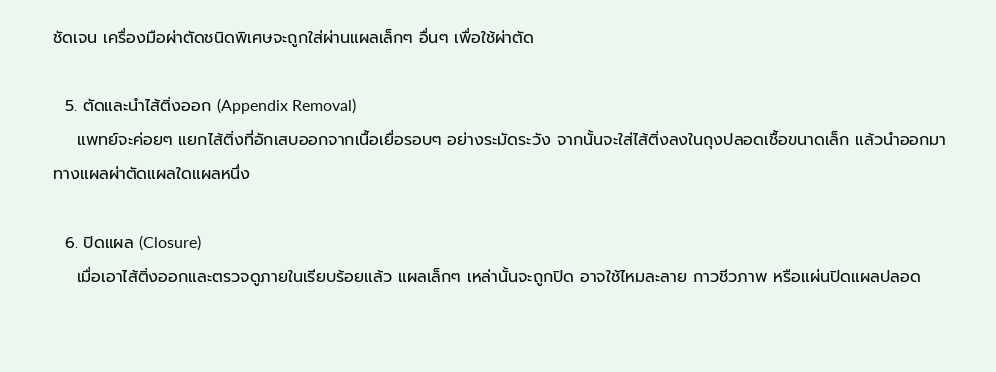ชัดเจน เครื่องมือผ่าตัดชนิดพิเศษจะถูกใส่ผ่านแผลเล็กๆ อื่นๆ เพื่อใช้ผ่าตัด

  5. ตัดและนำไส้ติ่งออก (Appendix Removal)
    แพทย์จะค่อยๆ แยกไส้ติ่งที่อักเสบออกจากเนื้อเยื่อรอบๆ อย่างระมัดระวัง จากนั้นจะใส่ไส้ติ่งลงในถุงปลอดเชื้อขนาดเล็ก แล้วนำออกมาทางแผลผ่าตัดแผลใดแผลหนึ่ง

  6. ปิดแผล (Closure)
    เมื่อเอาไส้ติ่งออกและตรวจดูภายในเรียบร้อยแล้ว แผลเล็กๆ เหล่านั้นจะถูกปิด อาจใช้ไหมละลาย กาวชีวภาพ หรือแผ่นปิดแผลปลอด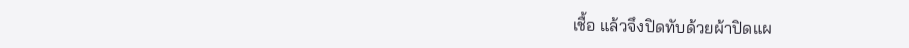เชื้อ แล้วจึงปิดทับด้วยผ้าปิดแผ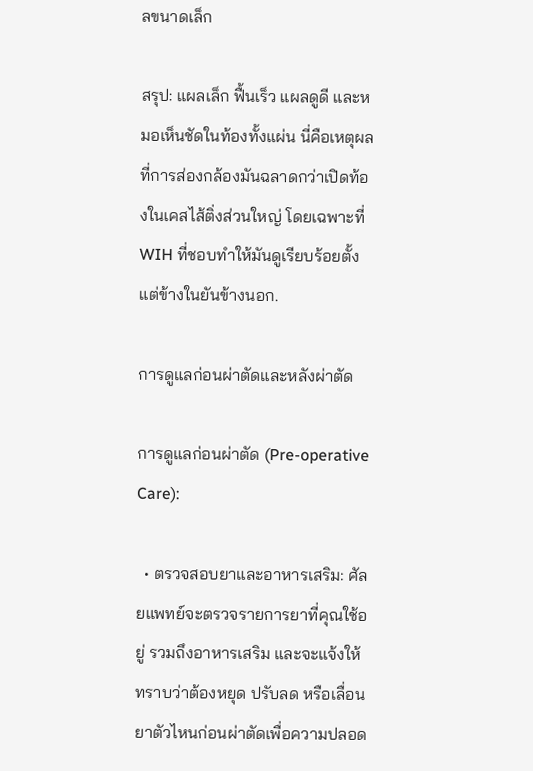ลขนาดเล็ก

สรุป: แผลเล็ก ฟื้นเร็ว แผลดูดี และหมอเห็นชัดในท้องทั้งแผ่น นี่คือเหตุผลที่การส่องกล้องมันฉลาดกว่าเปิดท้องในเคสไส้ติ่งส่วนใหญ่ โดยเฉพาะที่ WIH ที่ชอบทำให้มันดูเรียบร้อยตั้งแต่ข้างในยันข้างนอก.

การดูแลก่อนผ่าตัดและหลังผ่าตัด

การดูแลก่อนผ่าตัด (Pre-operative Care):

  • ตรวจสอบยาและอาหารเสริม: ศัลยแพทย์จะตรวจรายการยาที่คุณใช้อยู่ รวมถึงอาหารเสริม และจะแจ้งให้ทราบว่าต้องหยุด ปรับลด หรือเลื่อนยาตัวไหนก่อนผ่าตัดเพื่อความปลอด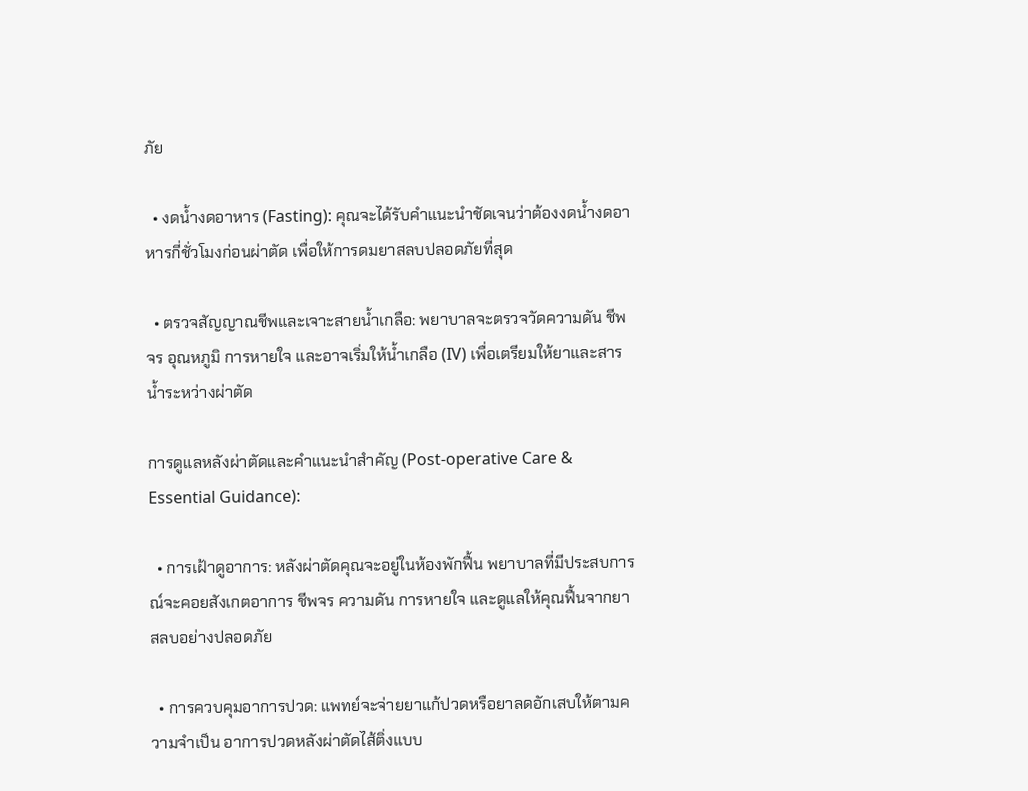ภัย

  • งดน้ำงดอาหาร (Fasting): คุณจะได้รับคำแนะนำชัดเจนว่าต้องงดน้ำงดอาหารกี่ชั่วโมงก่อนผ่าตัด เพื่อให้การดมยาสลบปลอดภัยที่สุด

  • ตรวจสัญญาณชีพและเจาะสายน้ำเกลือ: พยาบาลจะตรวจวัดความดัน ชีพจร อุณหภูมิ การหายใจ และอาจเริ่มให้น้ำเกลือ (IV) เพื่อเตรียมให้ยาและสารน้ำระหว่างผ่าตัด

การดูแลหลังผ่าตัดและคำแนะนำสำคัญ (Post-operative Care & Essential Guidance):

  • การเฝ้าดูอาการ: หลังผ่าตัดคุณจะอยู่ในห้องพักฟื้น พยาบาลที่มีประสบการณ์จะคอยสังเกตอาการ ชีพจร ความดัน การหายใจ และดูแลให้คุณฟื้นจากยาสลบอย่างปลอดภัย

  • การควบคุมอาการปวด: แพทย์จะจ่ายยาแก้ปวดหรือยาลดอักเสบให้ตามความจำเป็น อาการปวดหลังผ่าตัดไส้ติ่งแบบ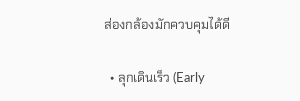ส่องกล้องมักควบคุมได้ดี

  • ลุกเดินเร็ว (Early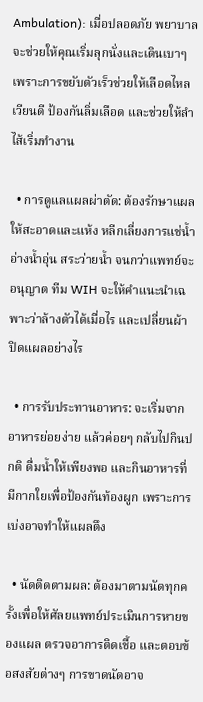Ambulation): เมื่อปลอดภัย พยาบาลจะช่วยให้คุณเริ่มลุกนั่งและเดินเบาๆ เพราะการขยับตัวเร็วช่วยให้เลือดไหลเวียนดี ป้องกันลิ่มเลือด และช่วยให้ลำไส้เริ่มทำงาน

  • การดูแลแผลผ่าตัด: ต้องรักษาแผลให้สะอาดและแห้ง หลีกเลี่ยงการแช่น้ำ อ่างน้ำอุ่น สระว่ายน้ำ จนกว่าแพทย์จะอนุญาต ทีม WIH จะให้คำแนะนำเฉพาะว่าล้างตัวได้เมื่อไร และเปลี่ยนผ้าปิดแผลอย่างไร

  • การรับประทานอาหาร: จะเริ่มจากอาหารย่อยง่าย แล้วค่อยๆ กลับไปกินปกติ ดื่มน้ำให้เพียงพอ และกินอาหารที่มีกากใยเพื่อป้องกันท้องผูก เพราะการเบ่งอาจทำให้แผลตึง

  • นัดติดตามผล: ต้องมาตามนัดทุกครั้งเพื่อให้ศัลยแพทย์ประเมินการหายของแผล ตรวจอาการติดเชื้อ และตอบข้อสงสัยต่างๆ การขาดนัดอาจ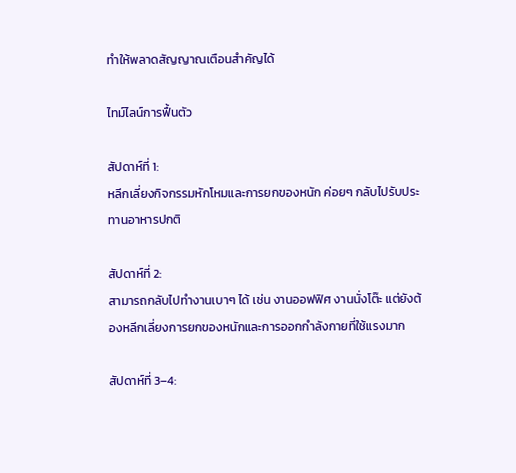ทำให้พลาดสัญญาณเตือนสำคัญได้

ไทม์ไลน์การฟื้นตัว

สัปดาห์ที่ 1:
หลีกเลี่ยงกิจกรรมหักโหมและการยกของหนัก ค่อยๆ กลับไปรับประทานอาหารปกติ

สัปดาห์ที่ 2:
สามารถกลับไปทำงานเบาๆ ได้ เช่น งานออฟฟิศ งานนั่งโต๊ะ แต่ยังต้องหลีกเลี่ยงการยกของหนักและการออกกำลังกายที่ใช้แรงมาก

สัปดาห์ที่ 3–4: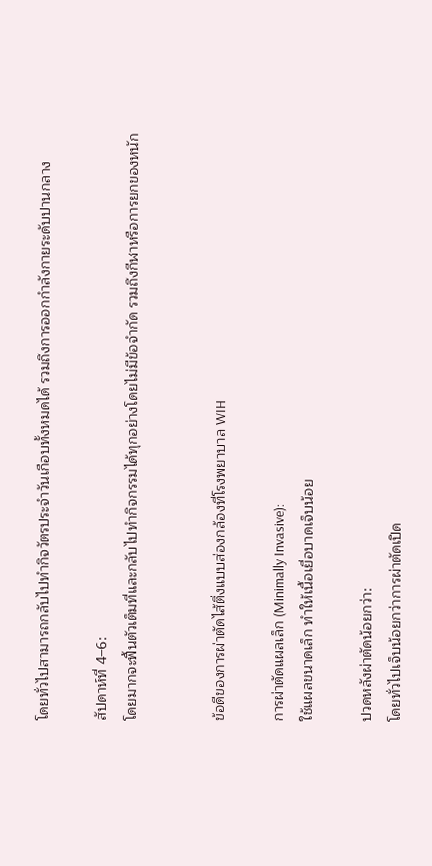โดยทั่วไปสามารถกลับไปทำกิจวัตรประจำวันเกือบทั้งหมดได้ รวมถึงการออกกำลังกายระดับปานกลาง

สัปดาห์ที่ 4–6:
โดยมากจะฟื้นตัวเต็มที่และกลับไปทำกิจกรรมได้ทุกอย่างโดยไม่มีข้อจำกัด รวมถึงกีฬาหรือการยกของหนัก


ข้อดีของการผ่าตัดไส้ติ่งแบบส่องกล้องที่โรงพยาบาล WIH

การผ่าตัดแผลเล็ก (Minimally Invasive):
ใช้แผลขนาดเล็ก ทำให้เนื้อเยื่อบาดเจ็บน้อย

ปวดหลังผ่าตัดน้อยกว่า:
โดยทั่วไปเจ็บน้อยกว่าการผ่าตัดเปิด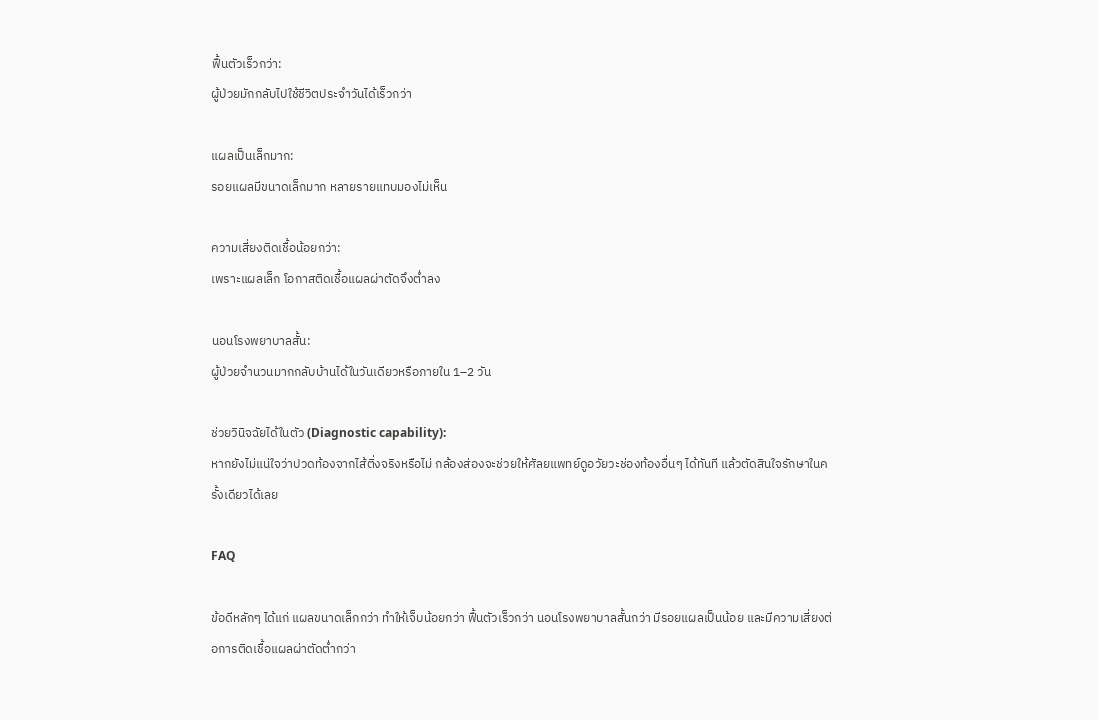ฟื้นตัวเร็วกว่า:
ผู้ป่วยมักกลับไปใช้ชีวิตประจำวันได้เร็วกว่า

แผลเป็นเล็กมาก:
รอยแผลมีขนาดเล็กมาก หลายรายแทบมองไม่เห็น

ความเสี่ยงติดเชื้อน้อยกว่า:
เพราะแผลเล็ก โอกาสติดเชื้อแผลผ่าตัดจึงต่ำลง

นอนโรงพยาบาลสั้น:
ผู้ป่วยจำนวนมากกลับบ้านได้ในวันเดียวหรือภายใน 1–2 วัน

ช่วยวินิจฉัยได้ในตัว (Diagnostic capability):
หากยังไม่แน่ใจว่าปวดท้องจากไส้ติ่งจริงหรือไม่ กล้องส่องจะช่วยให้ศัลยแพทย์ดูอวัยวะช่องท้องอื่นๆ ได้ทันที แล้วตัดสินใจรักษาในครั้งเดียวได้เลย

FAQ

ข้อดีหลักๆ ได้แก่ แผลขนาดเล็กกว่า ทำให้เจ็บน้อยกว่า ฟื้นตัวเร็วกว่า นอนโรงพยาบาลสั้นกว่า มีรอยแผลเป็นน้อย และมีความเสี่ยงต่อการติดเชื้อแผลผ่าตัดต่ำกว่า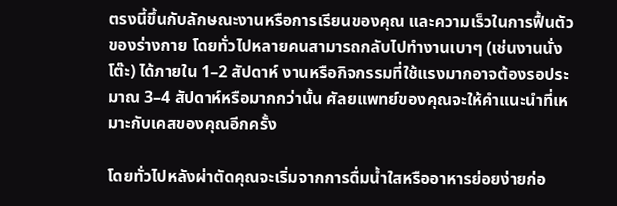ตรงนี้ขึ้นกับลักษณะงานหรือการเรียนของคุณ และความเร็วในการฟื้นตัวของร่างกาย โดยทั่วไปหลายคนสามารถกลับไปทำงานเบาๆ (เช่นงานนั่งโต๊ะ) ได้ภายใน 1–2 สัปดาห์ งานหรือกิจกรรมที่ใช้แรงมากอาจต้องรอประมาณ 3–4 สัปดาห์หรือมากกว่านั้น ศัลยแพทย์ของคุณจะให้คำแนะนำที่เหมาะกับเคสของคุณอีกครั้ง

โดยทั่วไปหลังผ่าตัดคุณจะเริ่มจากการดื่มน้ำใสหรืออาหารย่อยง่ายก่อ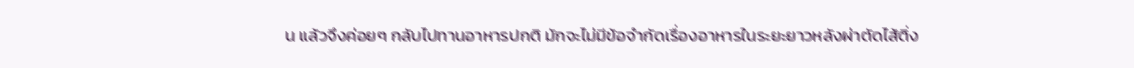น แล้วจึงค่อยๆ กลับไปทานอาหารปกติ มักจะไม่มีข้อจำกัดเรื่องอาหารในระยะยาวหลังผ่าตัดไส้ติ่ง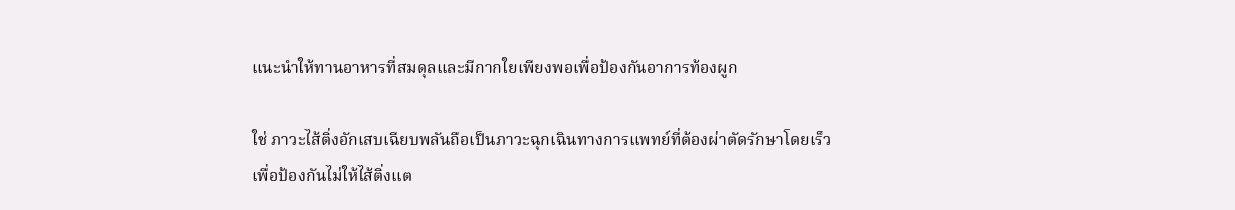แนะนำให้ทานอาหารที่สมดุลและมีกากใยเพียงพอเพื่อป้องกันอาการท้องผูก

ใช่ ภาวะไส้ติ่งอักเสบเฉียบพลันถือเป็นภาวะฉุกเฉินทางการแพทย์ที่ต้องผ่าตัดรักษาโดยเร็ว เพื่อป้องกันไม่ให้ไส้ติ่งแต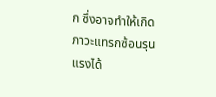ก ซึ่งอาจทำให้เกิดภาวะแทรกซ้อนรุนแรงได้